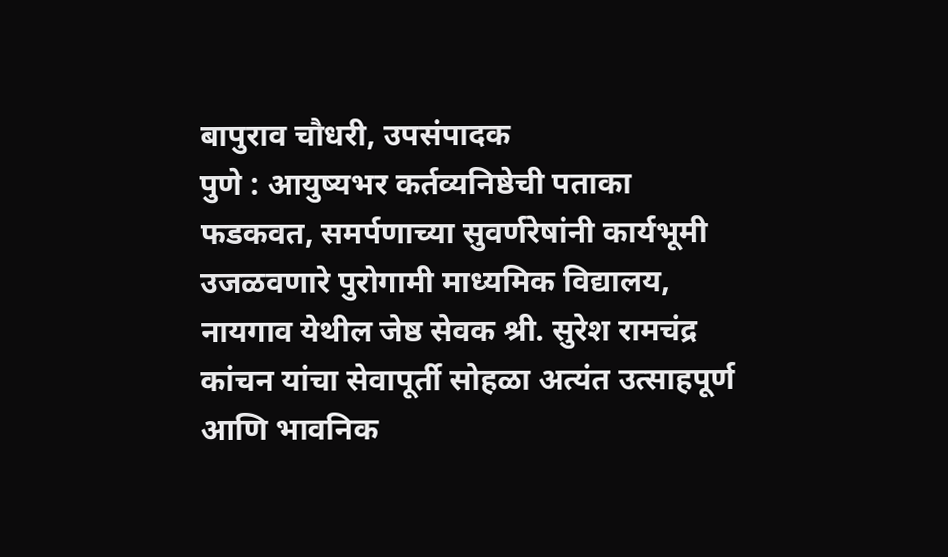बापुराव चौधरी, उपसंपादक
पुणे : आयुष्यभर कर्तव्यनिष्ठेची पताका फडकवत, समर्पणाच्या सुवर्णरेषांनी कार्यभूमी उजळवणारे पुरोगामी माध्यमिक विद्यालय, नायगाव येथील जेष्ठ सेवक श्री. सुरेश रामचंद्र कांचन यांचा सेवापूर्ती सोहळा अत्यंत उत्साहपूर्ण आणि भावनिक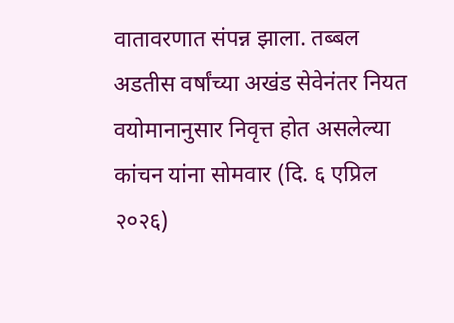वातावरणात संपन्न झाला. तब्बल अडतीस वर्षांच्या अखंड सेवेनंतर नियत वयोमानानुसार निवृत्त होत असलेल्या कांचन यांना सोमवार (दि. ६ एप्रिल २०२६)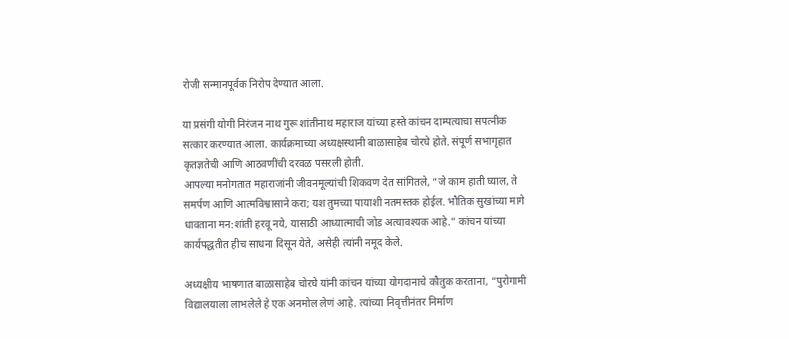रोजी सन्मानपूर्वक निरोप देण्यात आला.

या प्रसंगी योगी निरंजन नाथ गुरू शांतीनाथ महाराज यांच्या हस्ते कांचन दाम्पत्याचा सपत्नीक सत्कार करण्यात आला. कार्यक्रमाच्या अध्यक्षस्थानी बाळासाहेब चोरघे होते. संपूर्ण सभागृहात कृतज्ञतेची आणि आठवणींची दरवळ पसरली होती.
आपल्या मनोगतात महाराजांनी जीवनमूल्यांची शिकवण देत सांगितले, “जे काम हाती घ्याल, ते समर्पण आणि आत्मविश्वासाने करा; यश तुमच्या पायाशी नतमस्तक होईल. भौतिक सुखांच्या मागे धावताना मन:शांती हरवू नये, यासाठी आध्यात्माची जोड अत्यावश्यक आहे.” कांचन यांच्या कार्यपद्धतीत हीच साधना दिसून येते, असेही त्यांनी नमूद केले.

अध्यक्षीय भाषणात बाळासाहेब चोरघे यांनी कांचन यांच्या योगदानाचे कौतुक करताना, “पुरोगामी विद्यालयाला लाभलेले हे एक अनमोल लेणं आहे. त्यांच्या निवृत्तीनंतर निर्माण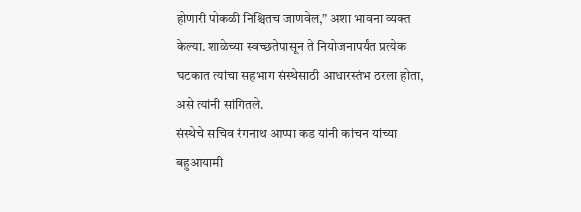होणारी पोकळी निश्चितच जाणवेल,” अशा भावना व्यक्त केल्या. शाळेच्या स्वच्छतेपासून ते नियोजनापर्यंत प्रत्येक घटकात त्यांचा सहभाग संस्थेसाठी आधारस्तंभ ठरला होता, असे त्यांनी सांगितले.
संस्थेचे सचिव रंगनाथ आप्पा कड यांनी कांचन यांच्या बहुआयामी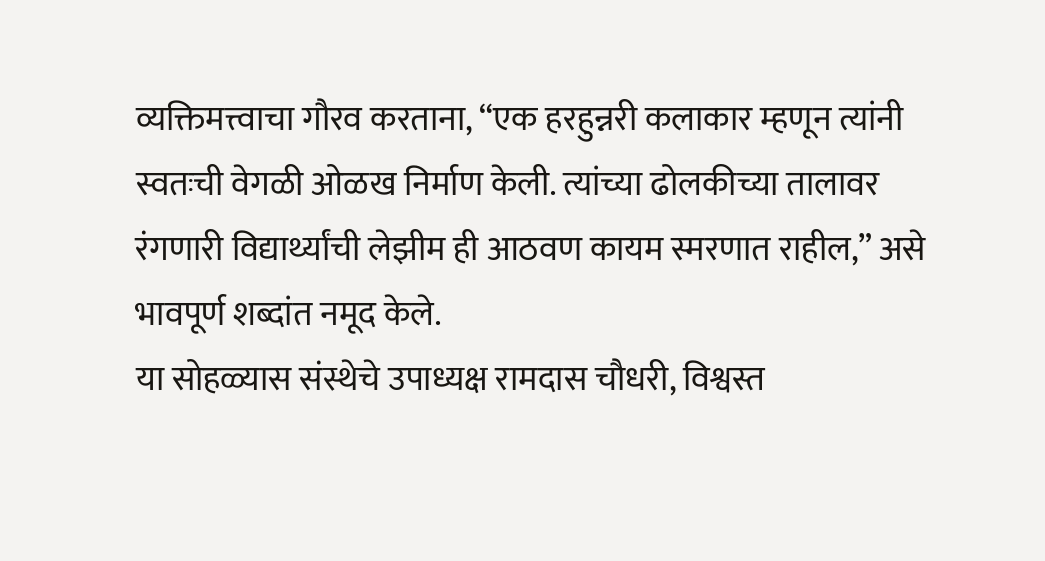व्यक्तिमत्त्वाचा गौरव करताना, “एक हरहुन्नरी कलाकार म्हणून त्यांनी स्वतःची वेगळी ओळख निर्माण केली. त्यांच्या ढोलकीच्या तालावर रंगणारी विद्यार्थ्यांची लेझीम ही आठवण कायम स्मरणात राहील,” असे भावपूर्ण शब्दांत नमूद केले.
या सोहळ्यास संस्थेचे उपाध्यक्ष रामदास चौधरी, विश्वस्त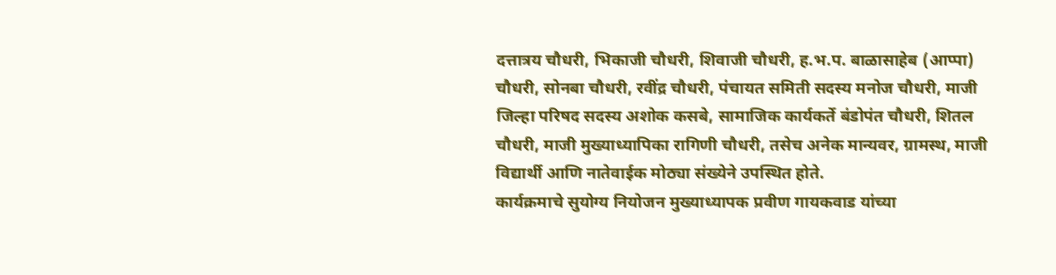दत्तात्रय चौधरी, भिकाजी चौधरी, शिवाजी चौधरी, ह.भ.प. बाळासाहेब (आप्पा) चौधरी, सोनबा चौधरी, रवींद्र चौधरी, पंचायत समिती सदस्य मनोज चौधरी, माजी जिल्हा परिषद सदस्य अशोक कसबे, सामाजिक कार्यकर्ते बंडोपंत चौधरी, शितल चौधरी, माजी मुख्याध्यापिका रागिणी चौधरी, तसेच अनेक मान्यवर, ग्रामस्थ, माजी विद्यार्थी आणि नातेवाईक मोठ्या संख्येने उपस्थित होते.
कार्यक्रमाचे सुयोग्य नियोजन मुख्याध्यापक प्रवीण गायकवाड यांच्या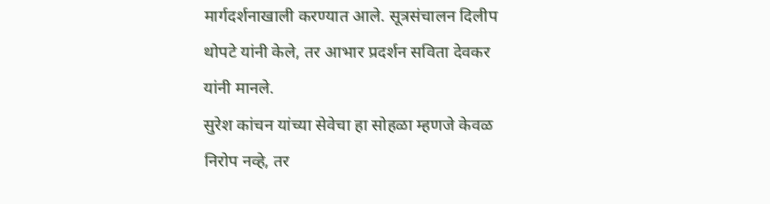मार्गदर्शनाखाली करण्यात आले. सूत्रसंचालन दिलीप थोपटे यांनी केले, तर आभार प्रदर्शन सविता देवकर यांनी मानले.
सुरेश कांचन यांच्या सेवेचा हा सोहळा म्हणजे केवळ निरोप नव्हे, तर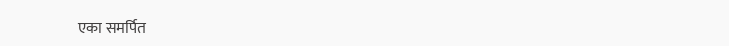एका समर्पित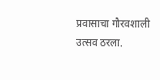प्रवासाचा गौरवशाली उत्सव ठरला.